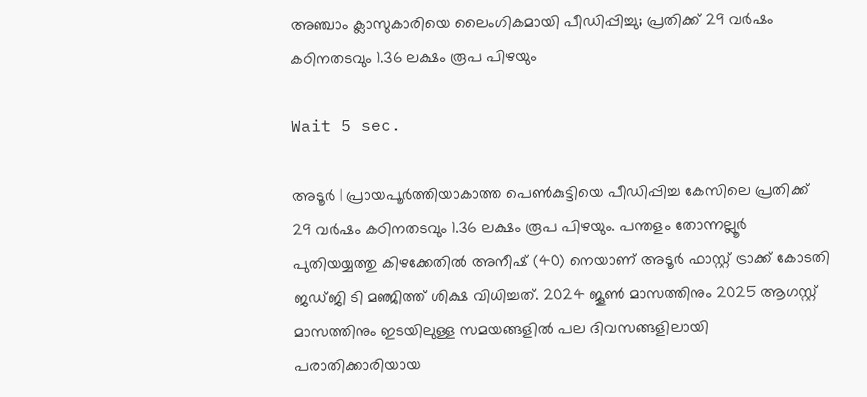അഞ്ചാം ക്ലാസുകാരിയെ ലൈംഗികമായി പീഡിപ്പിച്ചു; പ്രതിക്ക് 29 വര്‍ഷം കഠിനതടവും 1.36 ലക്ഷം രൂപ പിഴയും

Wait 5 sec.

അടൂര്‍ | പ്രായപൂര്‍ത്തിയാകാത്ത പെണ്‍കുട്ടിയെ പീഡിപ്പിച്ച കേസിലെ പ്രതിക്ക് 29 വര്‍ഷം കഠിനതടവും 1.36 ലക്ഷം രൂപ പിഴയും. പന്തളം തോന്നല്ലൂര്‍ പുതിയയ്യത്തു കിഴക്കേതില്‍ അനീഷ് (40) നെയാണ് അടൂര്‍ ഫാസ്റ്റ് ട്രാക്ക് കോടതി ജഡ്ജി ടി മഞ്ജിത്ത് ശിക്ഷ വിധിച്ചത്. 2024 ജൂണ്‍ മാസത്തിനും 2025 ആഗസ്റ്റ് മാസത്തിനും ഇടയിലുള്ള സമയങ്ങളില്‍ പല ദിവസങ്ങളിലായി പരാതിക്കാരിയായ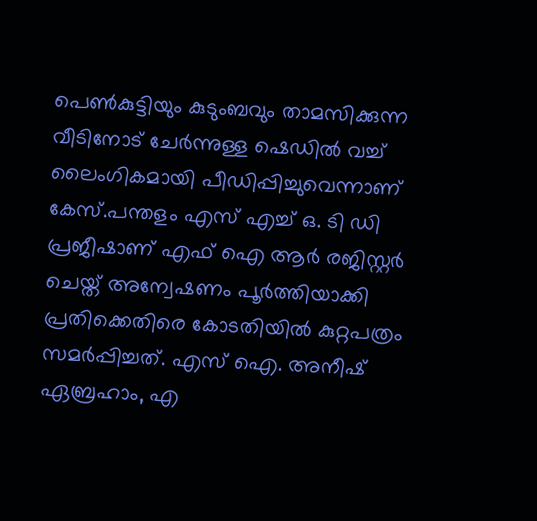പെണ്‍കുട്ടിയും കുടുംബവും താമസിക്കുന്ന വീടിനോട് ചേര്‍ന്നുള്ള ഷെഡില്‍ വച്ച് ലൈംഗികമായി പീഡിപ്പിച്ചുവെന്നാണ് കേസ്.പന്തളം എസ് എച്ച് ഒ. ടി ഡി പ്രജീഷാണ് എഫ് ഐ ആര്‍ രജിസ്റ്റര്‍ ചെയ്ത് അന്വേഷണം പൂര്‍ത്തിയാക്കി പ്രതിക്കെതിരെ കോടതിയില്‍ കുറ്റപത്രം സമര്‍പ്പിച്ചത്. എസ് ഐ. അനീഷ് ഏബ്രഹാം, എ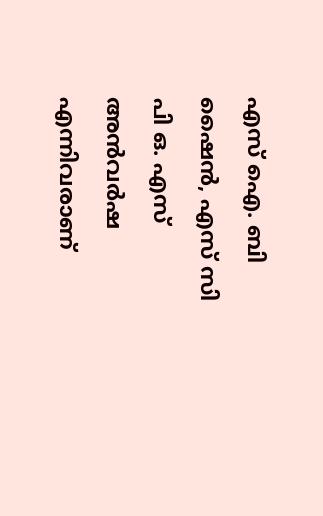എസ് ഐ. ബി ഷൈന്‍, എസ് സി പി ഒ. എസ് അന്‍വര്‍ഷ എന്നിവരാണ്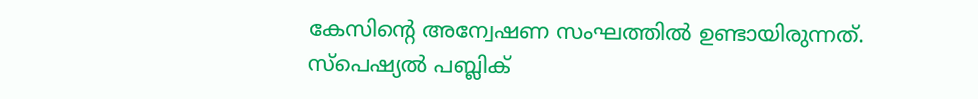കേസിന്റെ അന്വേഷണ സംഘത്തില്‍ ഉണ്ടായിരുന്നത്. സ്പെഷ്യല്‍ പബ്ലിക്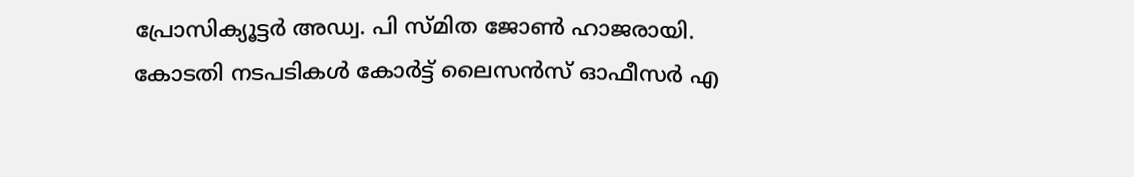പ്രോസിക്യൂട്ടര്‍ അഡ്വ. പി സ്മിത ജോണ്‍ ഹാജരായി. കോടതി നടപടികള്‍ കോര്‍ട്ട് ലൈസന്‍സ് ഓഫീസര്‍ എ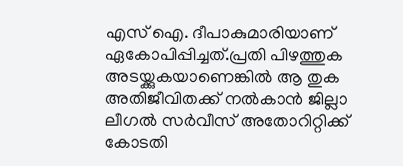എസ് ഐ. ദീപാകുമാരിയാണ് ഏകോപിപ്പിച്ചത്.പ്രതി പിഴത്തുക അടയ്ക്കുകയാണെങ്കില്‍ ആ തുക അതിജീവിതക്ക് നല്‍കാന്‍ ജില്ലാ ലീഗല്‍ സര്‍വീസ് അതോറിറ്റിക്ക് കോടതി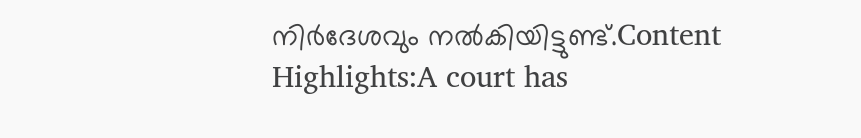നിര്‍ദേശവും നല്‍കിയിട്ടുണ്ട്.Content Highlights:A court has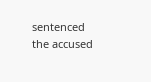sentenced the accused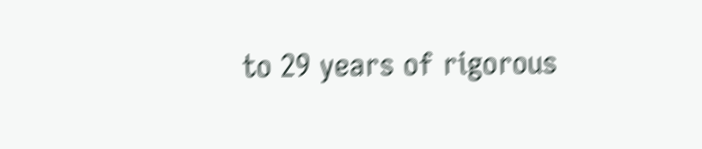to 29 years of rigorous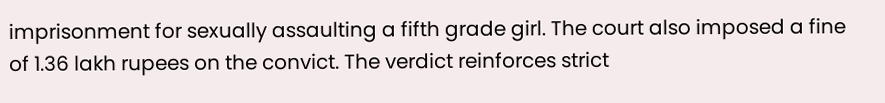imprisonment for sexually assaulting a fifth grade girl. The court also imposed a fine of 1.36 lakh rupees on the convict. The verdict reinforces strict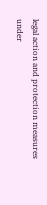legal action and protection measures under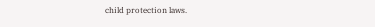child protection laws.